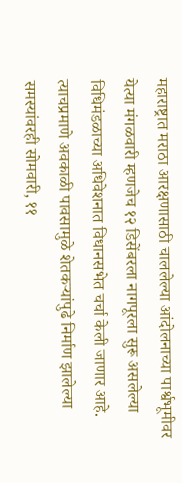महाराष्ट्रात मराठा आरक्षणासाठी चाललेल्या आंदोलनाच्या पार्श्वभूमीवर येत्या मंगळवारी म्हणजेच १२ डिसेंबरला नागपूरला सुरू असलेल्या विधिमंडळाच्या अधिवेशनात विधानसभेत चर्चा केली जाणार आहे. त्याचप्रमाणे अवकाळी पावसामुळे शेतकऱ्यांपुढे निर्माण झालेल्या समस्यांवरही सोमवारी, ११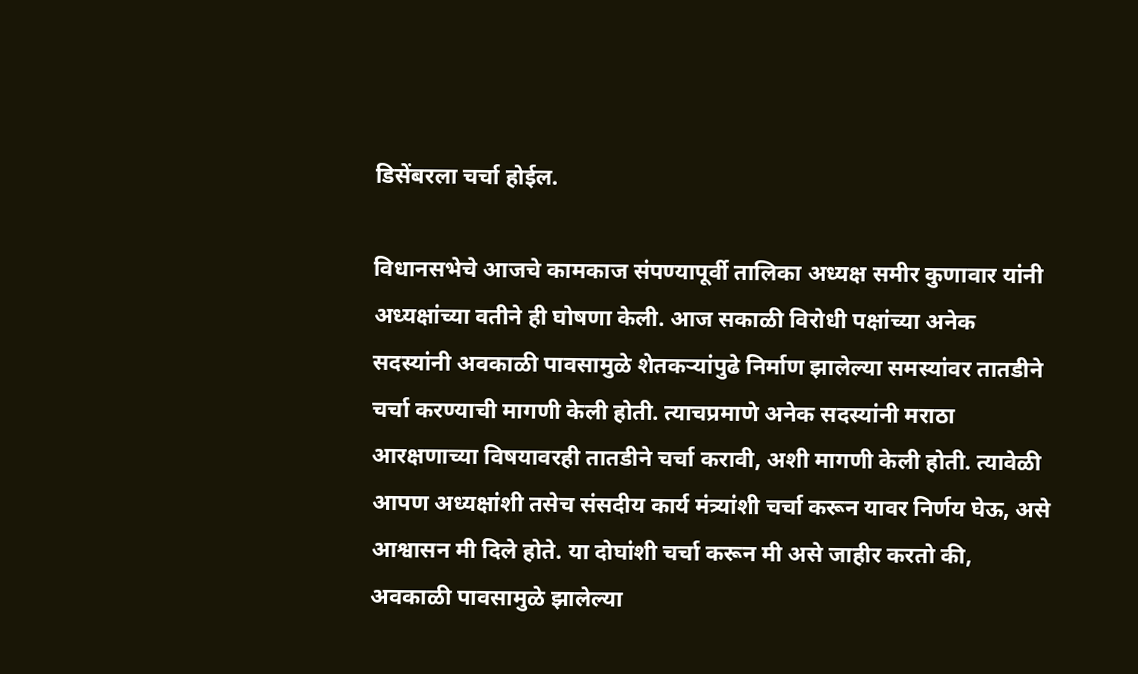डिसेंबरला चर्चा होईल.

विधानसभेचे आजचे कामकाज संपण्यापूर्वी तालिका अध्यक्ष समीर कुणावार यांनी अध्यक्षांच्या वतीने ही घोषणा केली. आज सकाळी विरोधी पक्षांच्या अनेक सदस्यांनी अवकाळी पावसामुळे शेतकऱ्यांपुढे निर्माण झालेल्या समस्यांवर तातडीने चर्चा करण्याची मागणी केली होती. त्याचप्रमाणे अनेक सदस्यांनी मराठा आरक्षणाच्या विषयावरही तातडीने चर्चा करावी, अशी मागणी केली होती. त्यावेळी आपण अध्यक्षांशी तसेच संसदीय कार्य मंत्र्यांशी चर्चा करून यावर निर्णय घेऊ, असे आश्वासन मी दिले होते. या दोघांशी चर्चा करून मी असे जाहीर करतो की, अवकाळी पावसामुळे झालेल्या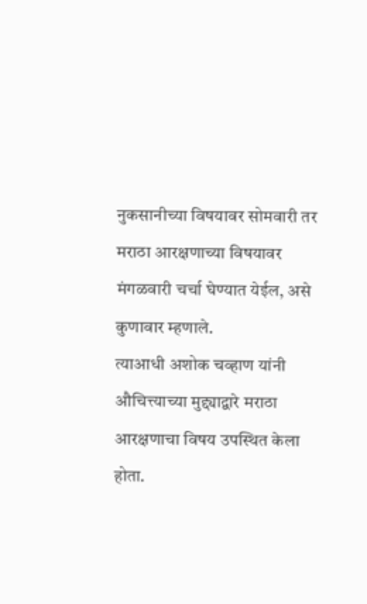नुकसानीच्या विषयावर सोमवारी तर मराठा आरक्षणाच्या विषयावर मंगळवारी चर्चा घेण्यात येईल, असे कुणावार म्हणाले.
त्याआधी अशोक चव्हाण यांनी औचित्त्याच्या मुद्द्याद्वारे मराठा आरक्षणाचा विषय उपस्थित केला होता.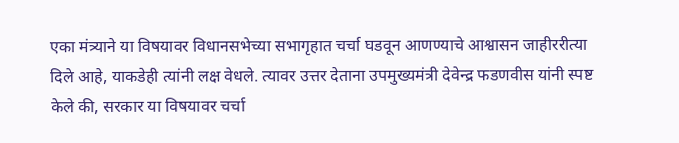एका मंत्र्याने या विषयावर विधानसभेच्या सभागृहात चर्चा घडवून आणण्याचे आश्वासन जाहीररीत्या दिले आहे, याकडेही त्यांनी लक्ष वेधले. त्यावर उत्तर देताना उपमुख्यमंत्री देवेन्द्र फडणवीस यांनी स्पष्ट केले की, सरकार या विषयावर चर्चा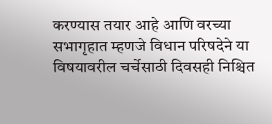करण्यास तयार आहे आणि वरच्या सभागृहात म्हणजे विधान परिषदेने या विषयावरील चर्चेसाठी दिवसही निश्चित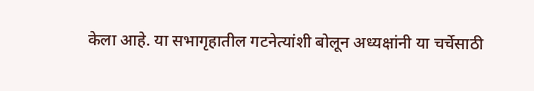केला आहे. या सभागृहातील गटनेत्यांशी बोलून अध्यक्षांनी या चर्चेसाठी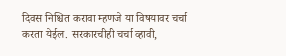दिवस निश्चित करावा म्हणजे या विषयावर चर्चा करता येईल. सरकारचीही चर्चा व्हावी,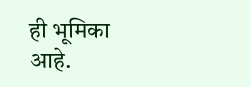ही भूमिका आहे.